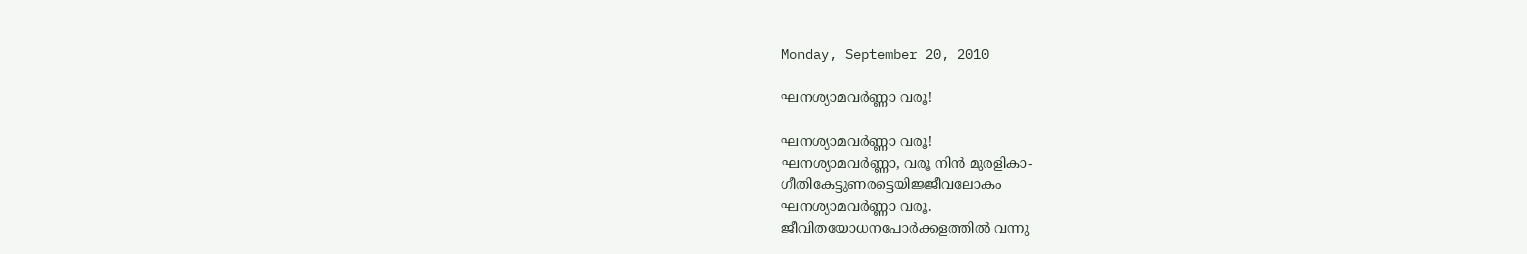Monday, September 20, 2010

ഘനശ്യാമവര്‍ണ്ണാ വരൂ!

ഘനശ്യാമവര്‍ണ്ണാ വരൂ!
ഘനശ്യാമവര്‍ണ്ണാ, വരൂ നിന്‍ മുരളികാ-
ഗീതികേട്ടുണരട്ടെയിജ്ജീവലോകം
ഘനശ്യാമവര്‍ണ്ണാ വരൂ.
ജീവിതയോധനപോര്‍ക്കളത്തില്‍ വന്നു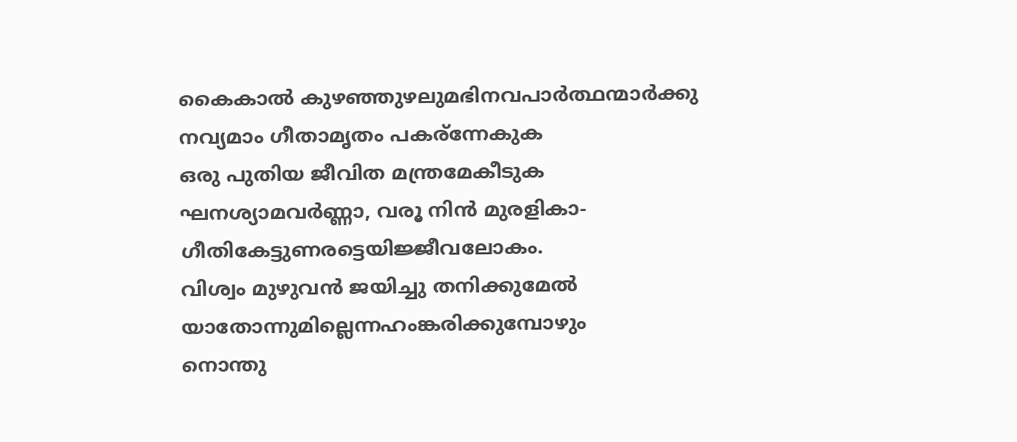കൈകാല്‍ കുഴഞ്ഞുഴലുമഭിനവപാര്‍ത്ഥന്മാര്‍ക്കു
നവ്യമാം ഗീതാമൃതം പകര്ന്നേകുക
ഒരു പുതിയ ജീവിത മന്ത്രമേകീടുക
ഘനശ്യാമവര്‍ണ്ണാ, വരൂ നിന്‍ മുരളികാ-
ഗീതികേട്ടുണരട്ടെയിജ്ജീവലോകം.
വിശ്വം മുഴുവന്‍ ജയിച്ചു തനിക്കുമേല്‍
യാതോന്നുമില്ലെന്നഹംങ്കരിക്കുമ്പോഴും
നൊന്തു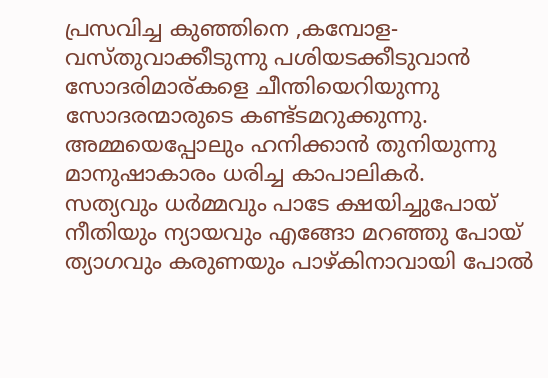പ്രസവിച്ച കുഞ്ഞിനെ ,കമ്പോള-
വസ്തുവാക്കീടുന്നു പശിയടക്കീടുവാന്‍
സോദരിമാര്കളെ ചീന്തിയെറിയുന്നു
സോദരന്മാരുടെ കണ്ട്ടമറുക്കുന്നു.
അമ്മയെപ്പോലും ഹനിക്കാന്‍ തുനിയുന്നു
മാനുഷാകാരം ധരിച്ച കാപാലികര്‍.
സത്യവും ധര്‍മ്മവും പാടേ ക്ഷയിച്ചുപോയ്‌
നീതിയും ന്യായവും എങ്ങോ മറഞ്ഞു പോയ്‌
ത്യാഗവും കരുണയും പാഴ്കിനാവായി പോല്‍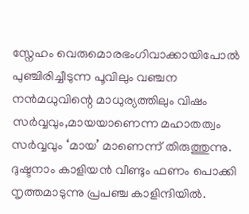സ്നേഹം വെരുമൊരഭംഗിവാക്കായിപോല്‍
പുഞ്ചിരിച്ചീടുന്ന പൂവിലും വഞ്ചന
നന്‍മധുവിന്റെ മാധുര്യത്തിലും വിഷം
സര്‍വ്വവും,മായയാണെന്ന മഹാതത്വം
സര്‍വ്വവും ‘മായ’ മാണെന്ന് തിരുത്തുന്നു.
ദുഷ്ടനാം കാളിയന്‍ വീണ്ടും ഫണം പൊക്കി
നൃത്തമാടുന്നു പ്രപഞ്ച കാളിന്ദിയില്‍.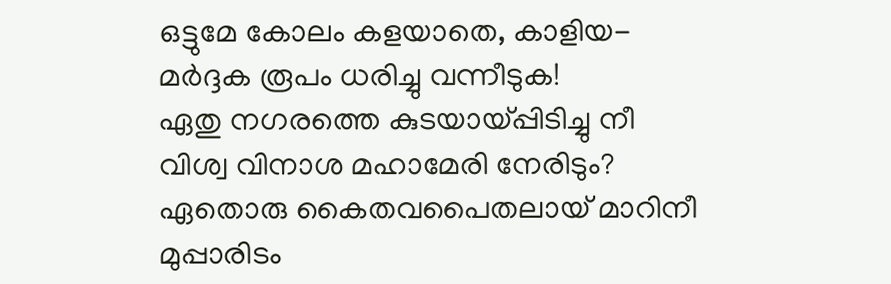ഒട്ടുമേ കോലം കളയാതെ, കാളിയ-
മര്‍ദ്ദക രൂപം ധരിച്ചു വന്നീടുക!
ഏതു നഗരത്തെ കുടയായ്‌പ്പിടിച്ചു നീ
വിശ്വ വിനാശ മഹാമേരി നേരിടും?
ഏതൊരു കൈതവപൈതലായ്‌ മാറിനീ
മുപ്പാരിടം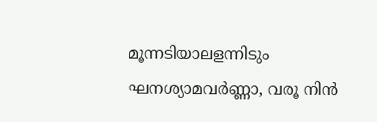മൂന്നടിയാലളന്നിടും
ഘനശ്യാമവര്‍ണ്ണാ, വരൂ നിന്‍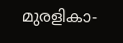മുരളികാ-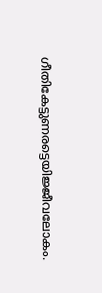ഗീതികേട്ടുണരട്ടെയിജ്ജീവലോകം.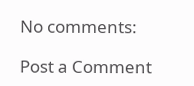No comments:

Post a Comment